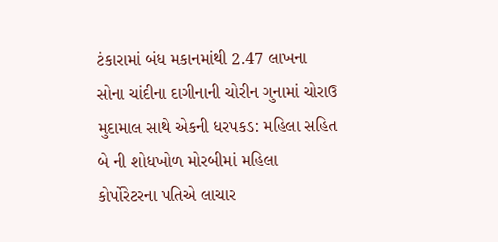ટંકારામાં બંધ મકાનમાંથી 2.47 લાખના સોના ચાંદીના દાગીનાની ચોરીન ગુનામાં ચોરાઉ મુદામાલ સાથે એકની ધરપકડ: મહિલા સહિત બે ની શોધખોળ મોરબીમાં મહિલા કોર્પોરેટરના પતિએ લાચાર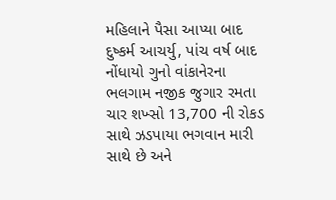મહિલાને પૈસા આપ્યા બાદ દુષ્કર્મ આચર્યુ, પાંચ વર્ષ બાદ નોંધાયો ગુનો વાંકાનેરના ભલગામ નજીક જુગાર રમતા ચાર શખ્સો 13,700 ની રોકડ સાથે ઝડપાયા ભગવાન મારી સાથે છે અને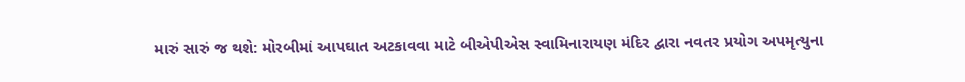મારું સારું જ થશે: મોરબીમાં આપઘાત અટકાવવા માટે બીએપીએસ સ્વામિનારાયણ મંદિર દ્વારા નવતર પ્રયોગ અપમૃત્યુના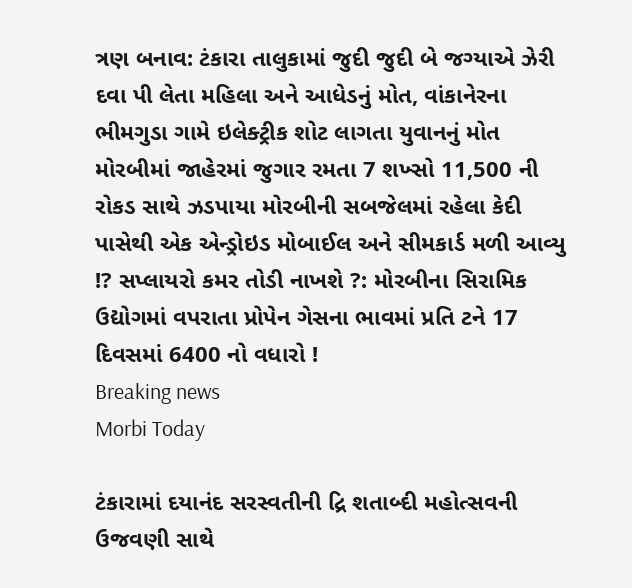ત્રણ બનાવ: ટંકારા તાલુકામાં જુદી જુદી બે જગ્યાએ ઝેરી દવા પી લેતા મહિલા અને આધેડનું મોત, વાંકાનેરના ભીમગુડા ગામે ઇલેક્ટ્રીક શોટ લાગતા યુવાનનું મોત મોરબીમાં જાહેરમાં જુગાર રમતા 7 શખ્સો 11,500 ની રોકડ સાથે ઝડપાયા મોરબીની સબજેલમાં રહેલા કેદી પાસેથી એક એન્ડ્રોઇડ મોબાઈલ અને સીમકાર્ડ મળી આવ્યુ !? સપ્લાયરો કમર તોડી નાખશે ?: મોરબીના સિરામિક ઉદ્યોગમાં વપરાતા પ્રોપેન ગેસના ભાવમાં પ્રતિ ટને 17 દિવસમાં 6400 નો વધારો !
Breaking news
Morbi Today

ટંકારામાં દયાનંદ સરસ્વતીની દ્રિ શતાબ્દી મહોત્સવની ઉજવણી સાથે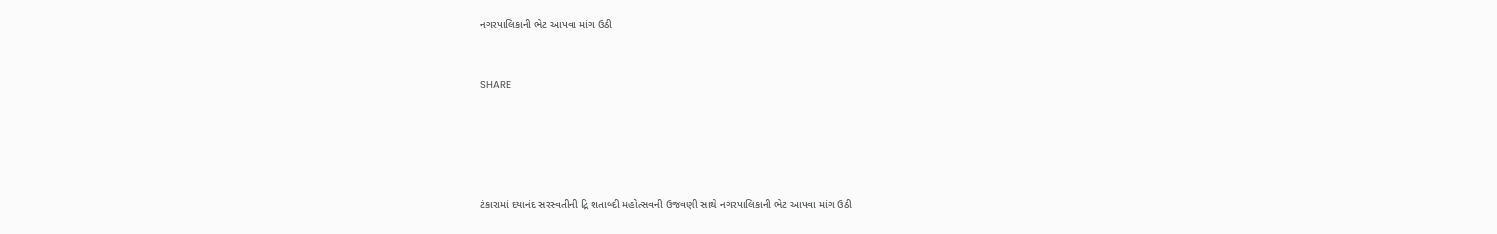નગરપાલિકાની ભેટ આપવા માંગ ઉઠી


SHARE





ટંકારામાં દયાનંદ સરસ્વતીની દ્રિ શતાબ્દી મહોત્સવની ઉજવણી સાથે નગરપાલિકાની ભેટ આપવા માંગ ઉઠી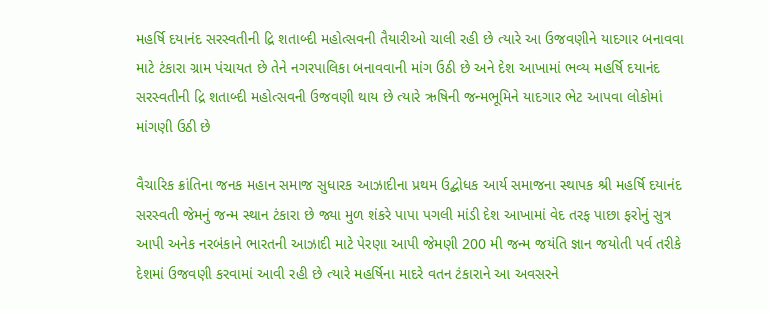મહર્ષિ દયાનંદ સરસ્વતીની દ્રિ શતાબ્દી મહોત્સવની તૈયારીઓ ચાલી રહી છે ત્યારે આ ઉજવણીને યાદગાર બનાવવા માટે ટંકારા ગ્રામ પંચાયત છે તેને નગરપાલિકા બનાવવાની માંગ ઉઠી છે અને દેશ આખામાં ભવ્ય મહર્ષિ દયાનંદ સરસ્વતીની દ્રિ શતાબ્દી મહોત્સવની ઉજવણી થાય છે ત્યારે ઋષિની જન્મભૂમિને યાદગાર ભેટ આપવા લોકોમાં માંગણી ઉઠી છે

વૈચારિક ક્રાંતિના જનક મહાન સમાજ સુધારક આઝાદીના પ્રથમ ઉદ્બોધક આર્ય સમાજના સ્થાપક શ્રી મહર્ષિ દયાનંદ સરસ્વતી જેમનું જન્મ સ્થાન ટંકારા છે જ્યા મુળ શંકરે પાપા પગલી માંડી દેશ આખામાં વેદ તરફ પાછા ફરોનું સુત્ર આપી અનેક નરબંકાને ભારતની આઝાદી માટે પેરણા આપી જેમણી 200 મી જન્મ જયંતિ જ્ઞાન જયોતી પર્વ તરીકે દેશમાં ઉજવણી કરવામાં આવી રહી છે ત્યારે મહર્ષિના માદરે વતન ટંકારાને આ અવસરને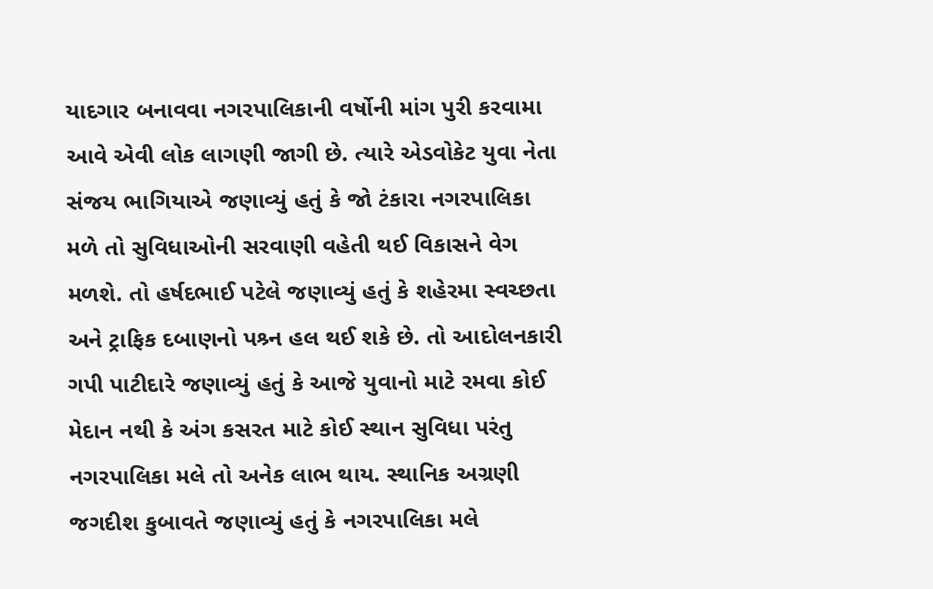યાદગાર બનાવવા નગરપાલિકાની વર્ષોની માંગ પુરી કરવામા આવે એવી લોક લાગણી જાગી છે. ત્યારે એડવોકેટ યુવા નેતા સંજય ભાગિયાએ જણાવ્યું હતું કે જો ટંકારા નગરપાલિકા મળે તો સુવિધાઓની સરવાણી વહેતી થઈ વિકાસને વેગ મળશે. તો હર્ષદભાઈ પટેલે જણાવ્યું હતું કે શહેરમા સ્વચ્છતા અને ટ્રાફિક દબાણનો પશ્ર્ન હલ થઈ શકે છે. તો આદોલનકારી ગપી પાટીદારે જણાવ્યું હતું કે આજે યુવાનો માટે રમવા કોઈ મેદાન નથી કે અંગ કસરત માટે કોઈ સ્થાન સુવિધા પરંતુ નગરપાલિકા મલે તો અનેક લાભ થાય. સ્થાનિક અગ્રણી જગદીશ કુબાવતે જણાવ્યું હતું કે નગરપાલિકા મલે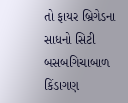તો ફાયર બ્રિગેડના સાધનો સિટી બસબગિચાબાળ કિંડાગણ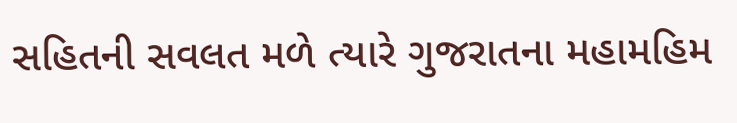સહિતની સવલત મળે ત્યારે ગુજરાતના મહામહિમ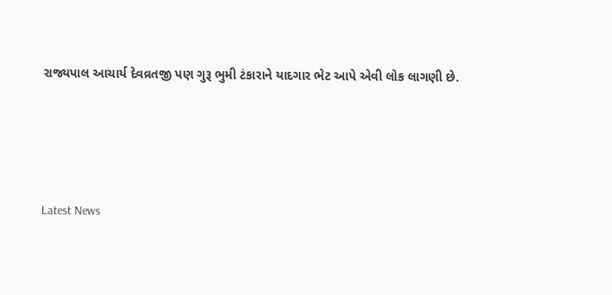રાજ્યપાલ આચાર્ય દેવવ્રતજી પણ ગુરૂ ભુમી ટંકારાને યાદગાર ભેટ આપે એવી લોક લાગણી છે.




Latest News